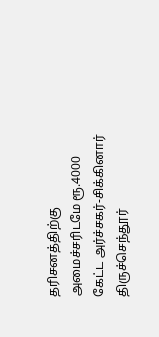தரிசனத்திற்கு அமைச்சரிடமே ரூ.4000 கேட்ட அர்ச்சகர்-சிக்கினார்
திருச்செந்தூர்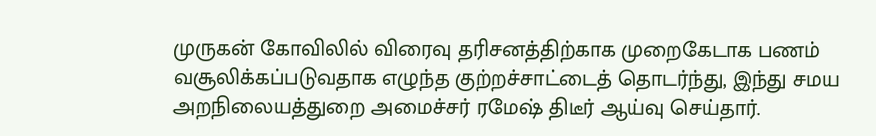முருகன் கோவிலில் விரைவு தரிசனத்திற்காக முறைகேடாக பணம் வசூலிக்கப்படுவதாக எழுந்த குற்றச்சாட்டைத் தொடர்ந்து, இந்து சமய அறநிலையத்துறை அமைச்சர் ரமேஷ் திடீர் ஆய்வு செய்தார்.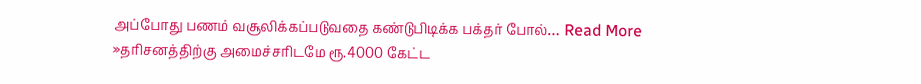அப்போது பணம் வசூலிக்கப்படுவதை கண்டுபிடிக்க பக்தர் போல்… Read More »தரிசனத்திற்கு அமைச்சரிடமே ரூ.4000 கேட்ட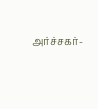அர்ச்சகர்-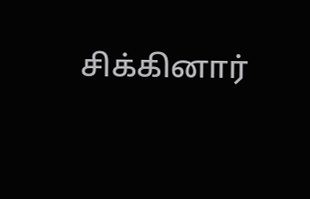சிக்கினார்